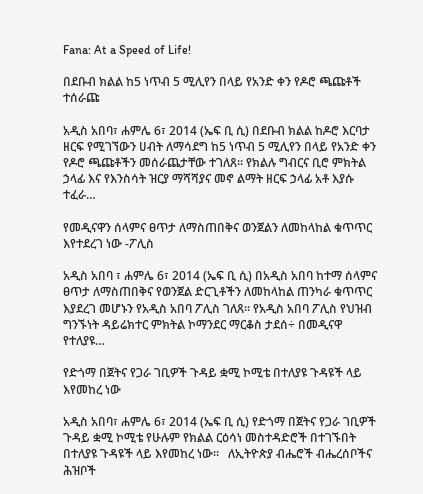Fana: At a Speed of Life!

በደቡብ ክልል ከ5 ነጥብ 5 ሚሊየን በላይ የአንድ ቀን የዶሮ ጫጩቶች ተሰራጩ

አዲስ አበባ፣ ሐምሌ 6፣ 2014 (ኤፍ ቢ ሲ) በደቡብ ክልል ከዶሮ እርባታ ዘርፍ የሚገኘውን ሀብት ለማሳደግ ከ5 ነጥብ 5 ሚሊየን በላይ የአንድ ቀን የዶሮ ጫጩቶችን መሰራጨታቸው ተገለጸ፡፡ የክልሉ ግብርና ቢሮ ምክትል ኃላፊ እና የእንስሳት ዝርያ ማሻሻያና መኖ ልማት ዘርፍ ኃላፊ አቶ እያሱ ተፈራ…

የመዲናዋን ሰላምና ፀጥታ ለማስጠበቅና ወንጀልን ለመከላከል ቁጥጥር እየተደረገ ነው -ፖሊስ

አዲስ አበባ ፣ ሐምሌ 6፣ 2014 (ኤፍ ቢ ሲ) በአዲስ አበባ ከተማ ሰላምና ፀጥታ ለማስጠበቅና የወንጀል ድርጊቶችን ለመከላከል ጠንካራ ቁጥጥር እያደረገ መሆኑን የአዲስ አበባ ፖሊስ ገለጸ። የአዲስ አበባ ፖሊስ የህዝብ ግንኙነት ዳይሬክተር ምክትል ኮማንደር ማርቆስ ታደሰ÷ በመዲናዋ የተለያዩ…

የድጎማ በጀትና የጋራ ገቢዎች ጉዳይ ቋሚ ኮሚቴ በተለያዩ ጉዳዩች ላይ እየመከረ ነው

አዲስ አበባ፣ ሐምሌ 6፣ 2014 (ኤፍ ቢ ሲ) የድጎማ በጀትና የጋራ ገቢዎች ጉዳይ ቋሚ ኮሚቴ የሁሉም የክልል ርዕሳነ መስተዳድሮች በተገኙበት በተለያዩ ጉዳዩች ላይ እየመከረ ነው፡፡   ለኢትዮጵያ ብሔሮች ብሔረሰቦችና ሕዝቦች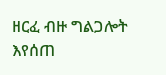ዘርፈ ብዙ ግልጋሎት እየሰጠ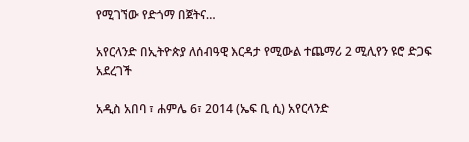የሚገኘው የድጎማ በጀትና…

አየርላንድ በኢትዮጵያ ለሰብዓዊ እርዳታ የሚውል ተጨማሪ 2 ሚሊየን ዩሮ ድጋፍ አደረገች

አዲስ አበባ ፣ ሐምሌ 6፣ 2014 (ኤፍ ቢ ሲ) አየርላንድ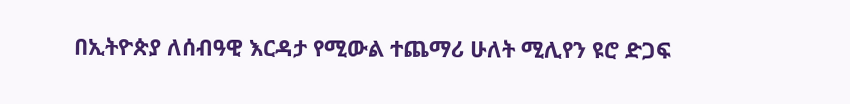በኢትዮጵያ ለሰብዓዊ እርዳታ የሚውል ተጨማሪ ሁለት ሚሊየን ዩሮ ድጋፍ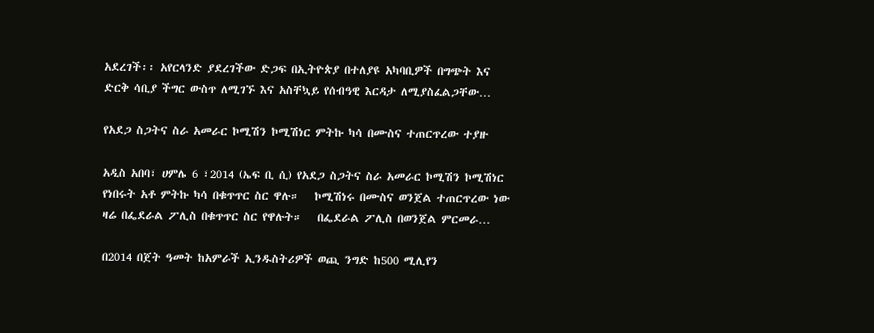አደረገች፡፡ አየርላንድ ያደረገችው ድጋፍ በኢትዮጵያ በተለያዩ አካባቢዎች በግጭት እና ድርቅ ሳቢያ ችግር ውስጥ ለሚገኙ እና አስቸኳይ የሰብዓዊ እርዳታ ለሚያስፈልጋቸው…

የአደጋ ስጋትና ስራ አመራር ኮሚሽን ኮሚሽነር ምትኩ ካሳ በሙስና ተጠርጥረው ተያዙ

አዲስ አበባ፣ ሀምሌ 6 ፣2014 (ኤፍ ቢ ሲ) የአደጋ ስጋትና ስራ አመራር ኮሚሽን ኮሚሽነር የነበሩት አቶ ምትኩ ካሳ በቁጥጥር ስር ዋሉ።   ኮሚሽነሩ በሙስና ወንጀል ተጠርጥረው ነው ዛሬ በፌደራል ፖሊስ በቁጥጥር ስር የዋሉት።   በፌደራል ፖሊስ በወንጀል ምርመራ…

በ2014 በጀት ዓመት ከአምራች ኢንዱስትሪዎች ወጪ ንግድ ከ500 ሚሊየን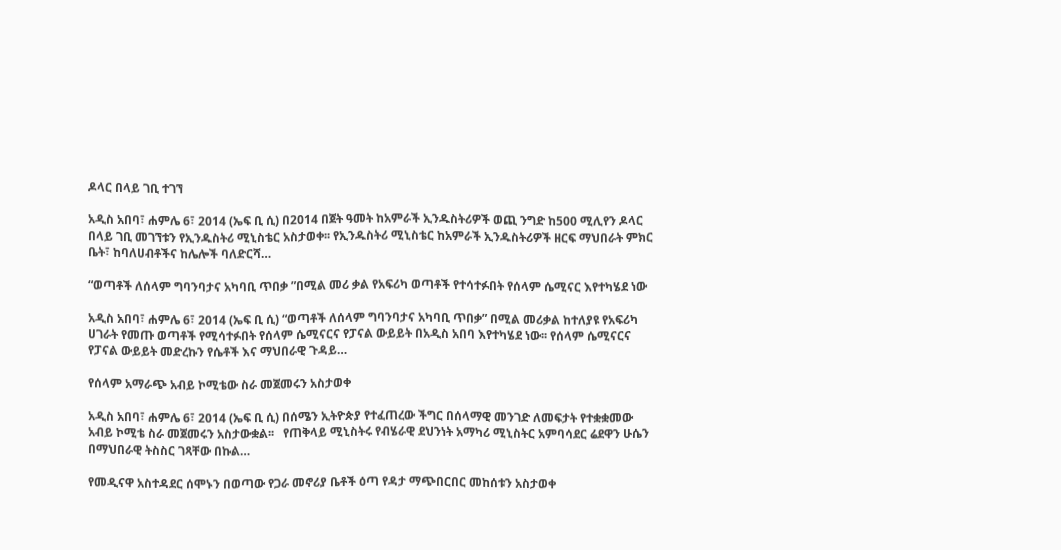ዶላር በላይ ገቢ ተገኘ

አዲስ አበባ፣ ሐምሌ 6፣ 2014 (ኤፍ ቢ ሲ) በ2014 በጀት ዓመት ከአምራች ኢንዱስትሪዎች ወጪ ንግድ ከ500 ሚሊየን ዶላር በላይ ገቢ መገኘቱን የኢንዱስትሪ ሚኒስቴር አስታወቀ፡፡ የኢንዱስትሪ ሚኒስቴር ከአምራች ኢንዱስትሪዎች ዘርፍ ማህበራት ምክር ቤት፣ ከባለሀብቶችና ከሌሎች ባለድርሻ…

“ወጣቶች ለሰላም ግባንባታና አካባቢ ጥበቃ ”በሚል መሪ ቃል የአፍሪካ ወጣቶች የተሳተፉበት የሰላም ሴሚናር እየተካሄደ ነው

አዲስ አበባ፣ ሐምሌ 6፣ 2014 (ኤፍ ቢ ሲ) “ወጣቶች ለሰላም ግባንባታና አካባቢ ጥበቃ” በሚል መሪቃል ከተለያዩ የአፍሪካ ሀገራት የመጡ ወጣቶች የሚሳተፉበት የሰላም ሴሚናርና የፓናል ውይይት በአዲስ አበባ እየተካሄደ ነው፡፡ የሰላም ሴሚናርና የፓናል ውይይት መድረኩን የሴቶች እና ማህበራዊ ጉዳይ…

የሰላም አማራጭ አብይ ኮሚቴው ስራ መጀመሩን አስታወቀ

አዲስ አበባ፣ ሐምሌ 6፣ 2014 (ኤፍ ቢ ሲ) በሰሜን ኢትዮጵያ የተፈጠረው ችግር በሰላማዊ መንገድ ለመፍታት የተቋቋመው አብይ ኮሚቴ ስራ መጀመሩን አስታውቋል፡፡   የጠቅላይ ሚኒስትሩ የብሄራዊ ደህንነት አማካሪ ሚኒስትር አምባሳደር ሬደዋን ሁሴን በማህበራዊ ትስስር ገጻቸው በኩል…

የመዲናዋ አስተዳደር ሰሞኑን በወጣው የጋራ መኖሪያ ቤቶች ዕጣ የዳታ ማጭበርበር መከሰቱን አስታወቀ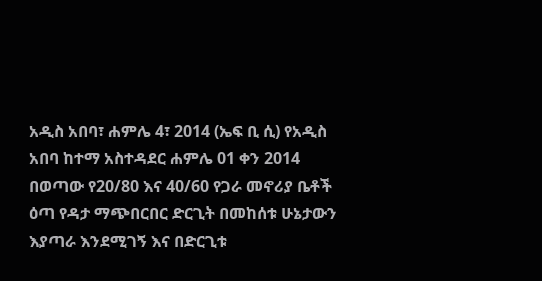አዲስ አበባ፣ ሐምሌ 4፣ 2014 (ኤፍ ቢ ሲ) የአዲስ አበባ ከተማ አስተዳደር ሐምሌ 01 ቀን 2014 በወጣው የ20/80 እና 40/60 የጋራ መኖሪያ ቤቶች ዕጣ የዳታ ማጭበርበር ድርጊት በመከሰቱ ሁኔታውን እያጣራ እንደሚገኝ እና በድርጊቱ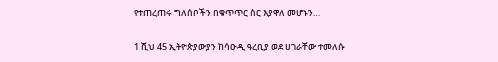የተጠረጠሩ ግለሰቦችን በቁጥጥር ስር እያዋለ መሆኑን…

1 ሺህ 45 ኢትዮጵያውያን ከሳዑዲ ዓረቢያ ወደ ሀገራቸው ተመለሱ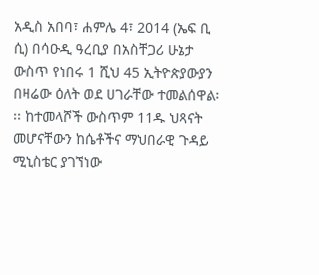አዲስ አበባ፣ ሐምሌ 4፣ 2014 (ኤፍ ቢ ሲ) በሳዑዲ ዓረቢያ በአስቸጋሪ ሁኔታ ውስጥ የነበሩ 1 ሺህ 45 ኢትዮጵያውያን በዛሬው ዕለት ወደ ሀገራቸው ተመልሰዋል፡፡፡ ከተመላሾች ውስጥም 11ዱ ህጻናት መሆናቸውን ከሴቶችና ማህበራዊ ጉዳይ ሚኒስቴር ያገኘነው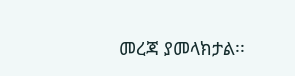መረጃ ያመላክታል፡፡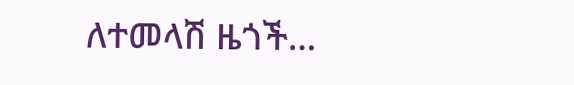ለተመላሽ ዜጎች…